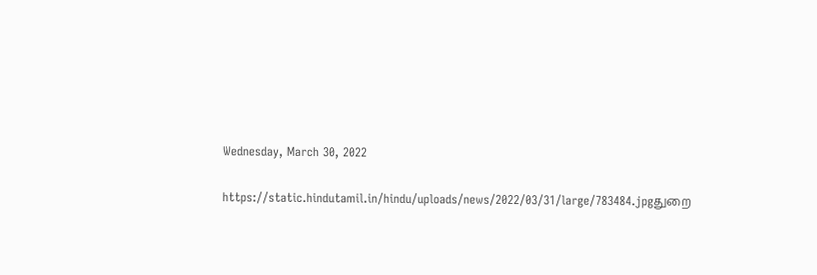Wednesday, March 30, 2022

https://static.hindutamil.in/hindu/uploads/news/2022/03/31/large/783484.jpgதுறை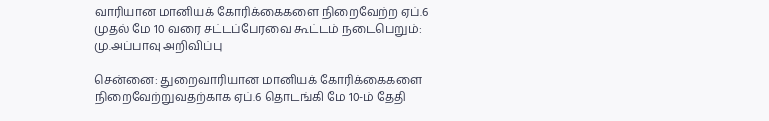வாரியான மானியக் கோரிக்கைகளை நிறைவேற்ற ஏப்.6 முதல் மே 10 வரை சட்டப்பேரவை கூட்டம் நடைபெறும்: மு.அப்பாவு அறிவிப்பு

சென்னை: துறைவாரியான மானியக் கோரிக்கைகளை நிறைவேற்றுவதற்காக ஏப்.6 தொடங்கி மே 10-ம் தேதி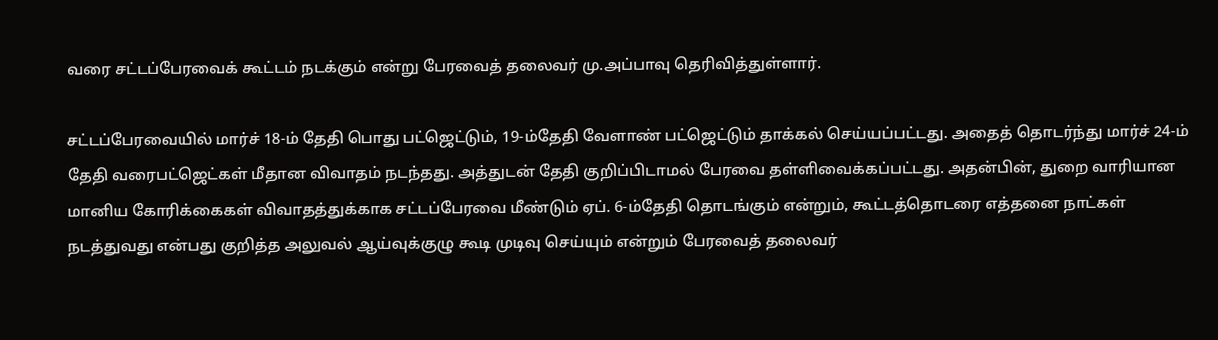வரை சட்டப்பேரவைக் கூட்டம் நடக்கும் என்று பேரவைத் தலைவர் மு.அப்பாவு தெரிவித்துள்ளார்.

சட்டப்பேரவையில் மார்ச் 18-ம் தேதி பொது பட்ஜெட்டும், 19-ம்தேதி வேளாண் பட்ஜெட்டும் தாக்கல் செய்யப்பட்டது. அதைத் தொடர்ந்து மார்ச் 24-ம் தேதி வரைபட்ஜெட்கள் மீதான விவாதம் நடந்தது. அத்துடன் தேதி குறிப்பிடாமல் பேரவை தள்ளிவைக்கப்பட்டது. அதன்பின், துறை வாரியான மானிய கோரிக்கைகள் விவாதத்துக்காக சட்டப்பேரவை மீண்டும் ஏப். 6-ம்தேதி தொடங்கும் என்றும், கூட்டத்தொடரை எத்தனை நாட்கள் நடத்துவது என்பது குறித்த அலுவல் ஆய்வுக்குழு கூடி முடிவு செய்யும் என்றும் பேரவைத் தலைவர்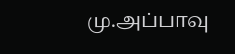மு.அப்பாவு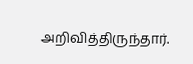அறிவித்திருந்தார்.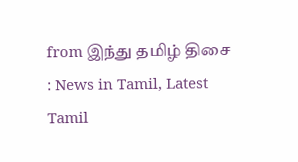from இந்து தமிழ் திசை : News in Tamil, Latest Tamil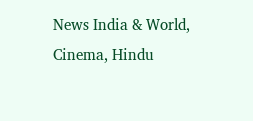News India & World, Cinema, Hindu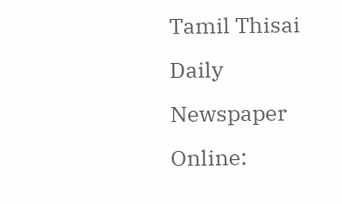Tamil Thisai Daily Newspaper Online: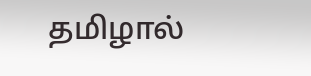தமிழால்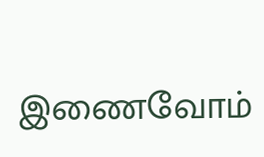இணைவோம்